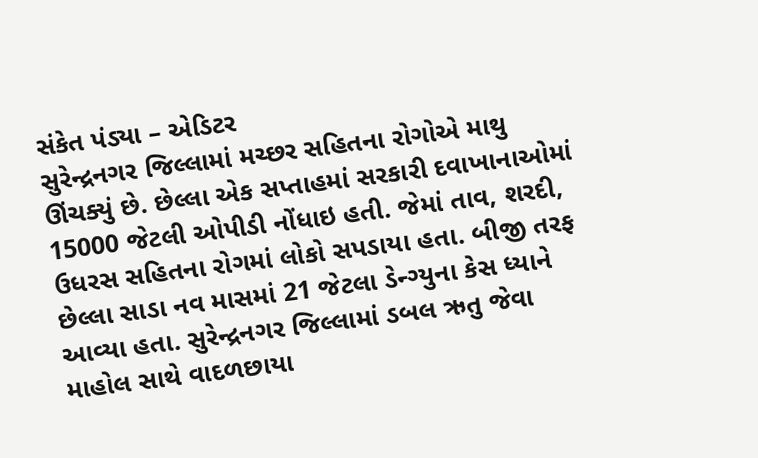સંકેત પંડ્યા – એડિટર
સુરેન્દ્રનગર જિલ્લામાં મચ્છર સહિતના રોગોએ માથુ ઊંચક્યું છે. છેલ્લા એક સપ્તાહમાં સરકારી દવાખાનાઓમાં 15000 જેટલી ઓપીડી નોંધાઇ હતી. જેમાં તાવ, શરદી, ઉધરસ સહિતના રોગમાં લોકો સપડાયા હતા. બીજી તરફ છેલ્લા સાડા નવ માસમાં 21 જેટલા ડેન્ગ્યુના કેસ ધ્યાને આવ્યા હતા. સુરેન્દ્રનગર જિલ્લામાં ડબલ ઋતુ જેવા માહોલ સાથે વાદળછાયા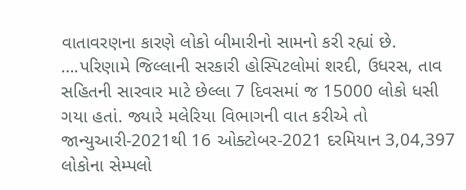વાતાવરણના કારણે લોકો બીમારીનો સામનો કરી રહ્યાં છે.
….પરિણામે જિલ્લાની સરકારી હોસ્પિટલોમાં શરદી, ઉધરસ, તાવ સહિતની સારવાર માટે છેલ્લા 7 દિવસમાં જ 15000 લોકો ધસી ગયા હતાં. જ્યારે મલેરિયા વિભાગની વાત કરીએ તો જાન્યુઆરી-2021થી 16 ઓક્ટોબર-2021 દરમિયાન 3,04,397 લોકોના સેમ્પલો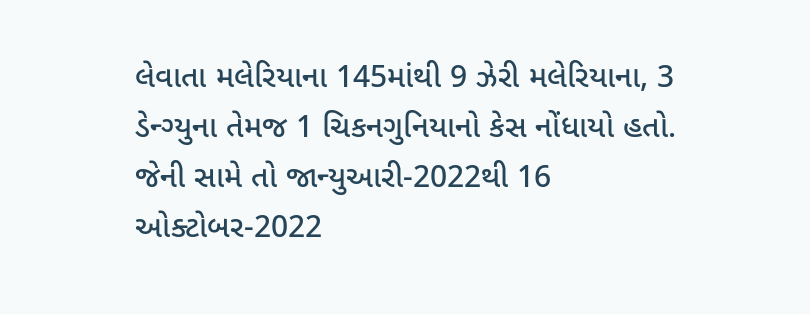લેવાતા મલેરિયાના 145માંથી 9 ઝેરી મલેરિયાના, 3 ડેન્ગ્યુના તેમજ 1 ચિકનગુનિયાનો કેસ નોંધાયો હતો. જેની સામે તો જાન્યુઆરી-2022થી 16 ઓક્ટોબર-2022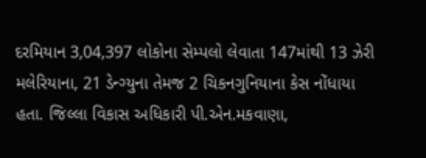દરમિયાન 3,04,397 લોકોના સેમ્પલો લેવાતા 147માંથી 13 ઝેરી મલેરિયાના, 21 ડેન્ગ્યુના તેમજ 2 ચિકનગુનિયાના કેસ નોંધાયા હતા. જિલ્લા વિકાસ અધિકારી પી.એન.મકવાણા,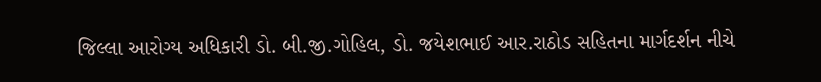જિલ્લા આરોગ્ય અધિકારી ડો. બી.જી.ગોહિલ, ડો. જયેશભાઈ આર.રાઠોડ સહિતના માર્ગદર્શન નીચે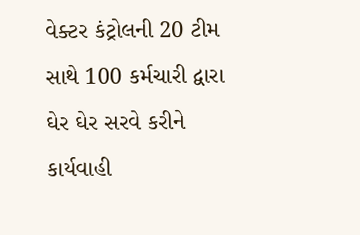વેક્ટર કંટ્રોલની 20 ટીમ સાથે 100 કર્મચારી દ્વારા ઘેર ઘેર સરવે કરીને કાર્યવાહી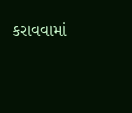કરાવવામાં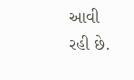આવી રહી છે.